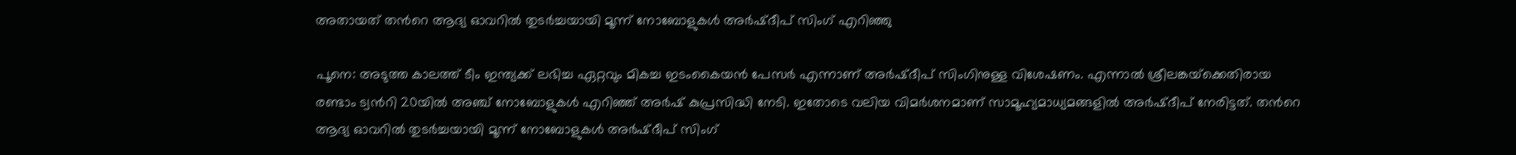അതായത് തന്‍റെ ആദ്യ ഓവറില്‍ തുടര്‍ച്ചയായി മൂന്ന് നോബോളുകള്‍ അര്‍ഷ്‌ദീപ് സിംഗ് എറിഞ്ഞു

പൂനെ: അടുത്ത കാലത്ത് ടീം ഇന്ത്യക്ക് ലഭിച്ച ഏറ്റവും മികച്ച ഇടംകൈയന്‍ പേസര്‍ എന്നാണ് അര്‍ഷ്‌ദീപ് സിംഗിനുള്ള വിശേഷണം. എന്നാല്‍ ശ്രീലങ്കയ്‌ക്കെതിരായ രണ്ടാം ട്വന്‍റി 20യില്‍ അഞ്ച് നോബോളുകള്‍ എറിഞ്ഞ് അര്‍ഷ് കുപ്രസിദ്ധി നേടി. ഇതോടെ വലിയ വിമര്‍ശനമാണ് സാമൂഹ്യമാധ്യമങ്ങളില്‍ അര്‍ഷ്‌ദീപ് നേരിട്ടത്. തന്‍റെ ആദ്യ ഓവറില്‍ തുടര്‍ച്ചയായി മൂന്ന് നോബോളുകള്‍ അര്‍ഷ്‌ദീപ് സിംഗ്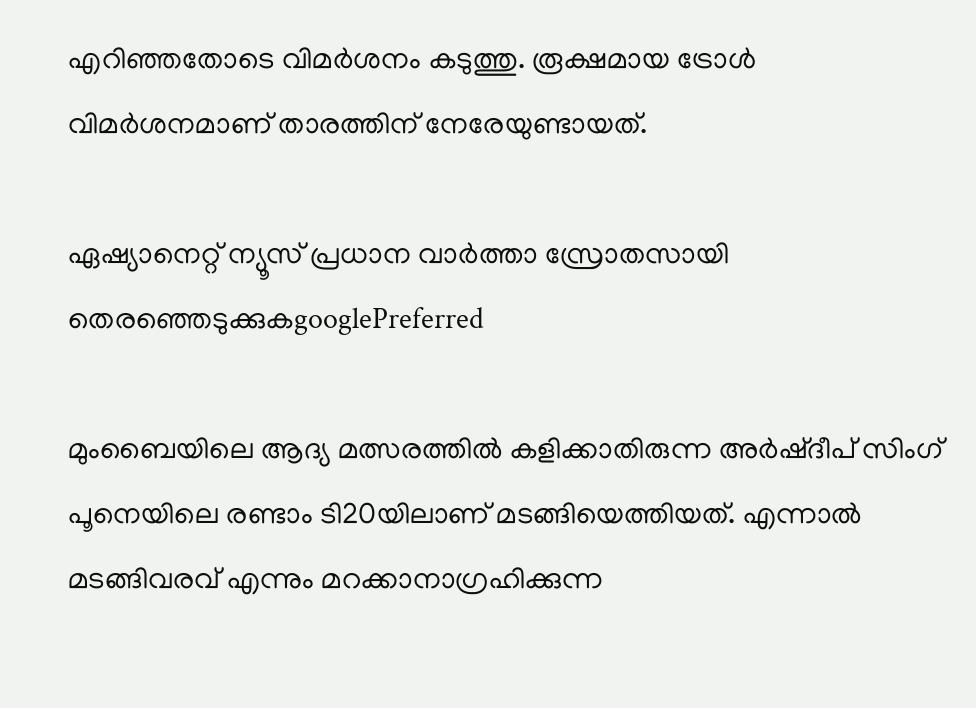എറിഞ്ഞതോടെ വിമര്‍ശനം കടുത്തു. രൂക്ഷമായ ട്രോള്‍ വിമര്‍ശനമാണ് താരത്തിന് നേരേയുണ്ടായത്.

ഏഷ്യാനെറ്റ് ന്യൂസ് പ്രധാന വാർത്താ സ്രോതസായി തെരഞ്ഞെടുക്കുകgooglePreferred

മുംബൈയിലെ ആദ്യ മത്സരത്തില്‍ കളിക്കാതിരുന്ന അര്‍ഷ്‌ദീപ് സിംഗ് പൂനെയിലെ രണ്ടാം ടി20യിലാണ് മടങ്ങിയെത്തിയത്. എന്നാല്‍ മടങ്ങിവരവ് എന്നും മറക്കാനാഗ്രഹിക്കുന്ന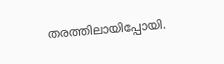തരത്തിലായിപ്പോയി.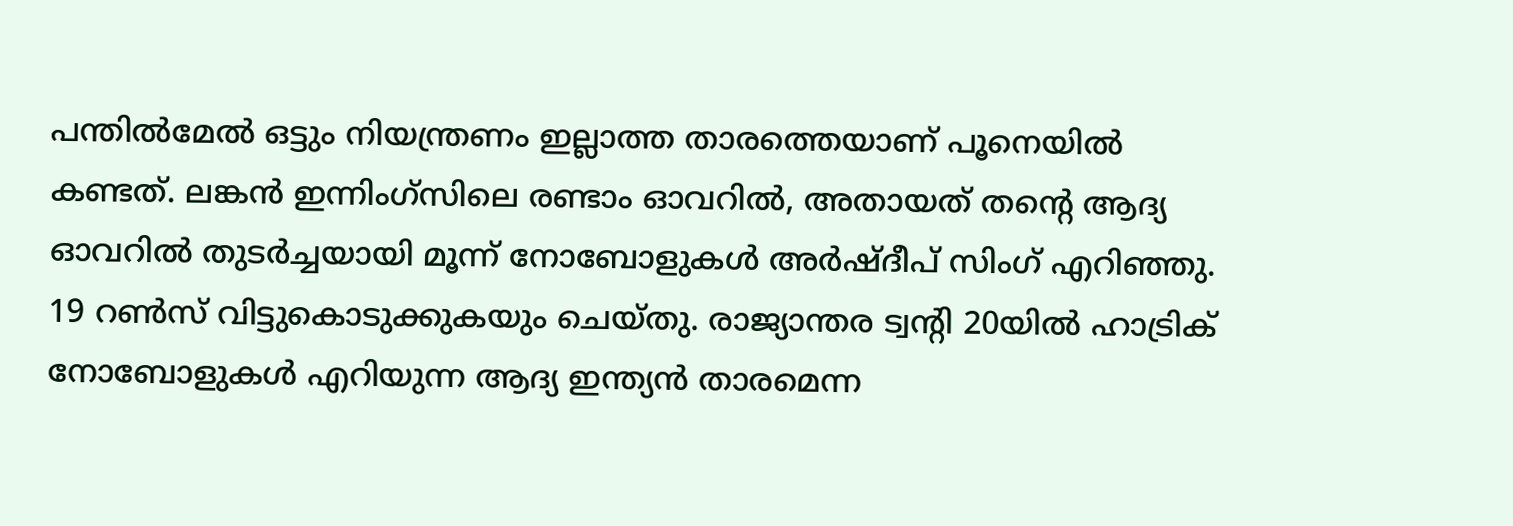പന്തില്‍മേല്‍ ഒട്ടും നിയന്ത്രണം ഇല്ലാത്ത താരത്തെയാണ് പൂനെയില്‍ കണ്ടത്. ലങ്കന്‍ ഇന്നിംഗ്‌സിലെ രണ്ടാം ഓവറില്‍, അതായത് തന്‍റെ ആദ്യ ഓവറില്‍ തുടര്‍ച്ചയായി മൂന്ന് നോബോളുകള്‍ അര്‍ഷ്‌ദീപ് സിംഗ് എറിഞ്ഞു. 19 റണ്‍സ് വിട്ടുകൊടുക്കുകയും ചെയ്‌തു. രാജ്യാന്തര ട്വന്‍റി 20യില്‍ ഹാട്രിക് നോബോളുകള്‍ എറിയുന്ന ആദ്യ ഇന്ത്യന്‍ താരമെന്ന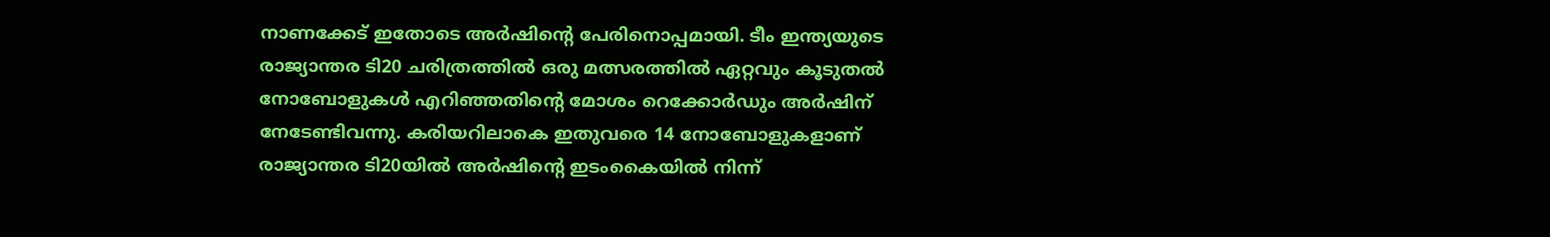നാണക്കേട് ഇതോടെ അര്‍ഷിന്‍റെ പേരിനൊപ്പമായി. ടീം ഇന്ത്യയുടെ രാജ്യാന്തര ടി20 ചരിത്രത്തില്‍ ഒരു മത്സരത്തില്‍ ഏറ്റവും കൂടുതല്‍ നോബോളുകള്‍ എറിഞ്ഞതിന്‍റെ മോശം റെക്കോര്‍ഡും അര്‍ഷിന് നേടേണ്ടിവന്നു. കരിയറിലാകെ ഇതുവരെ 14 നോബോളുകളാണ് രാജ്യാന്തര ടി20യില്‍ അര്‍ഷിന്‍റെ ഇടംകൈയില്‍ നിന്ന്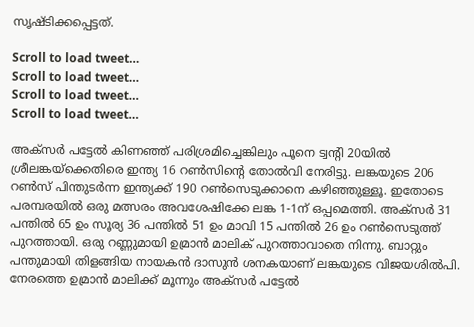സൃഷ്ടിക്കപ്പെട്ടത്.

Scroll to load tweet…
Scroll to load tweet…
Scroll to load tweet…
Scroll to load tweet…

അക്‌സര്‍ പട്ടേല്‍ കിണഞ്ഞ് പരിശ്രമിച്ചെങ്കിലും പൂനെ ട്വന്‍റി 20യിൽ ശ്രീലങ്കയ്ക്കെതിരെ ഇന്ത്യ 16 റൺസിന്‍റെ തോൽവി നേരിട്ടു. ലങ്കയുടെ 206 റൺസ് പിന്തുടർന്ന ഇന്ത്യക്ക് 190 റൺസെടുക്കാനെ കഴിഞ്ഞുള്ളൂ. ഇതോടെ പരമ്പരയില്‍ ഒരു മത്സരം അവശേഷിക്കേ ലങ്ക 1-1ന് ഒപ്പമെത്തി. അക്‌സര്‍ 31 പന്തില്‍ 65 ഉം സൂര്യ 36 പന്തില്‍ 51 ഉം മാവി 15 പന്തില്‍ 26 ഉം റണ്‍സെടുത്ത് പുറത്തായി. ഒരു റണ്ണുമായി ഉമ്രാന്‍ മാലിക് പുറത്താവാതെ നിന്നു. ബാറ്റും പന്തുമായി തിളങ്ങിയ നായകന്‍ ദാസുന്‍ ശനകയാണ് ലങ്കയുടെ വിജയശില്‍പി. നേരത്തെ ഉമ്രാന്‍ മാലിക്ക് മൂന്നും അക്‌സര്‍ പട്ടേല്‍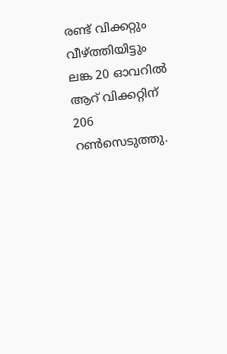രണ്ട് വിക്കറ്റും വീഴ്‌ത്തിയിട്ടും ലങ്ക 20 ഓവറില്‍ ആറ് വിക്കറ്റിന് 206 റണ്‍സെടുത്തു.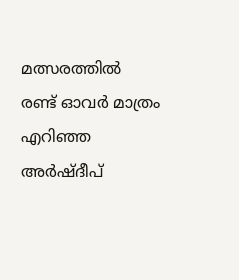മത്സരത്തില്‍ രണ്ട് ഓവര്‍ മാത്രം എറിഞ്ഞ അര്‍ഷ്‌ദീപ്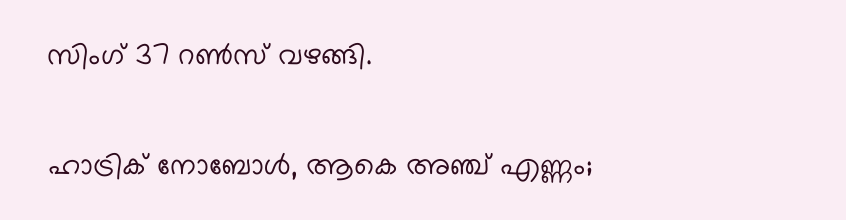സിംഗ് 37 റണ്‍സ് വഴങ്ങി.

ഹാട്രിക് നോബോള്‍, ആകെ അഞ്ച് എണ്ണം;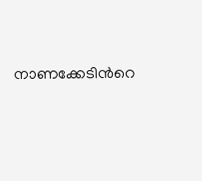നാണക്കേടിന്‍റെ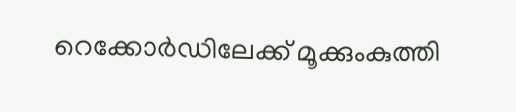റെക്കോര്‍ഡിലേക്ക് മൂക്കുംകുത്തി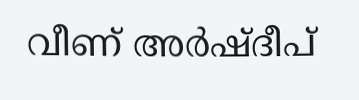വീണ് അര്‍ഷ്‌ദീപ്